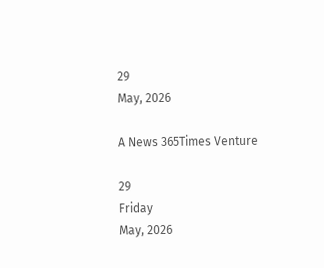29
May, 2026

A News 365Times Venture

29
Friday
May, 2026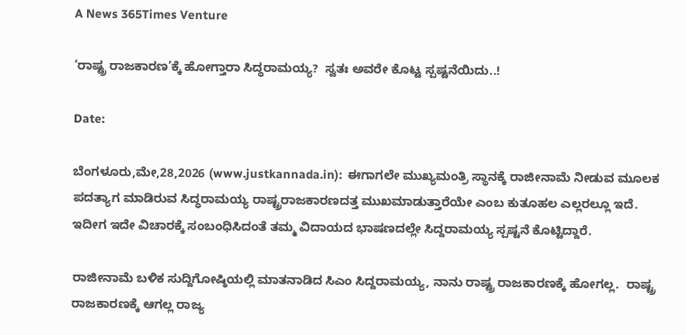A News 365Times Venture

‘ರಾಷ್ಟ್ರ ರಾಜಕಾರಣ’ಕ್ಕೆ ಹೋಗ್ತಾರಾ ಸಿದ್ಧರಾಮಯ್ಯ?  ಸ್ವತಃ ಅವರೇ ಕೊಟ್ಟ ಸ್ಪಷ್ಟನೆಯಿದು..!

Date:

ಬೆಂಗಳೂರು,ಮೇ,28,2026 (www.justkannada.in):  ಈಗಾಗಲೇ ಮುಖ್ಯಮಂತ್ರಿ ಸ್ಥಾನಕ್ಕೆ ರಾಜೀನಾಮೆ ನೀಡುವ ಮೂಲಕ ಪದತ್ಯಾಗ ಮಾಡಿರುವ ಸಿದ್ಧರಾಮಯ್ಯ ರಾಷ್ಟ್ರರಾಜಕಾರಣದತ್ತ ಮುಖಮಾಡುತ್ತಾರೆಯೇ ಎಂಬ ಕುತೂಹಲ ಎಲ್ಲರಲ್ಲೂ ಇದೆ. ಇದೀಗ ಇದೇ ವಿಚಾರಕ್ಕೆ ಸಂಬಂಧಿಸಿದಂತೆ ತಮ್ಮ ವಿದಾಯದ ಭಾಷಣದಲ್ಲೇ ಸಿದ್ದರಾಮಯ್ಯ ಸ್ಪಷ್ಟನೆ ಕೊಟ್ಟಿದ್ದಾರೆ.

ರಾಜೀನಾಮೆ ಬಳಿಕ ಸುದ್ದಿಗೋಷ್ಠಿಯಲ್ಲಿ ಮಾತನಾಡಿದ ಸಿಎಂ ಸಿದ್ದರಾಮಯ್ಯ, ನಾನು ರಾಷ್ಟ್ರ ರಾಜಕಾರಣಕ್ಕೆ ಹೋಗಲ್ಲ.  ರಾಷ್ಟ್ರ ರಾಜಕಾರಣಕ್ಕೆ ಆಗಲ್ಲ ರಾಜ್ಯ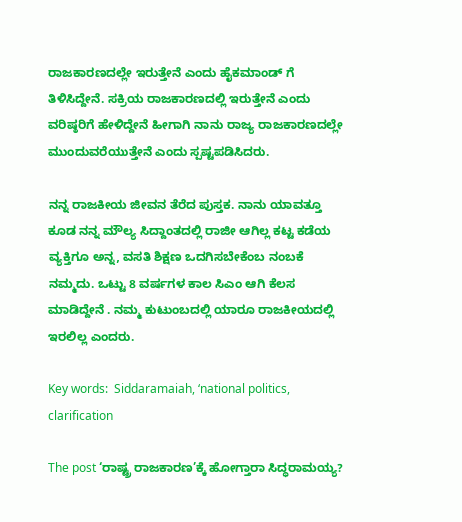ರಾಜಕಾರಣದಲ್ಲೇ ಇರುತ್ತೇನೆ ಎಂದು ಹೈಕಮಾಂಡ್ ಗೆ ತಿಳಿಸಿದ್ದೇನೆ. ಸಕ್ರಿಯ ರಾಜಕಾರಣದಲ್ಲಿ ಇರುತ್ತೇನೆ ಎಂದು ವರಿಷ್ಠರಿಗೆ ಹೇಳಿದ್ದೇನೆ ಹೀಗಾಗಿ ನಾನು ರಾಜ್ಯ ರಾಜಕಾರಣದಲ್ಲೇ ಮುಂದುವರೆಯುತ್ತೇನೆ ಎಂದು ಸ್ಪಷ್ಟಪಡಿಸಿದರು.

ನನ್ನ ರಾಜಕೀಯ ಜೀವನ ತೆರೆದ ಪುಸ್ತಕ. ನಾನು ಯಾವತ್ತೂ ಕೂಡ ನನ್ನ ಮೌಲ್ಯ ಸಿದ್ದಾಂತದಲ್ಲಿ ರಾಜೀ ಆಗಿಲ್ಲ ಕಟ್ಟ ಕಡೆಯ ವ್ಯಕ್ತಿಗೂ ಅನ್ನ, ವಸತಿ ಶಿಕ್ಷಣ ಒದಗಿಸಬೇಕೆಂಬ ನಂಬಕೆ ನಮ್ಮದು. ಒಟ್ಟು 8 ವರ್ಷಗಳ ಕಾಲ ಸಿಎಂ ಆಗಿ ಕೆಲಸ ಮಾಡಿದ್ದೇನೆ . ನಮ್ಮ ಕುಟುಂಬದಲ್ಲಿ ಯಾರೂ ರಾಜಕೀಯದಲ್ಲಿ ಇರಲಿಲ್ಲ ಎಂದರು.

Key words:  Siddaramaiah, ‘national politics, clarification

The post ‘ರಾಷ್ಟ್ರ ರಾಜಕಾರಣ’ಕ್ಕೆ ಹೋಗ್ತಾರಾ ಸಿದ್ಧರಾಮಯ್ಯ?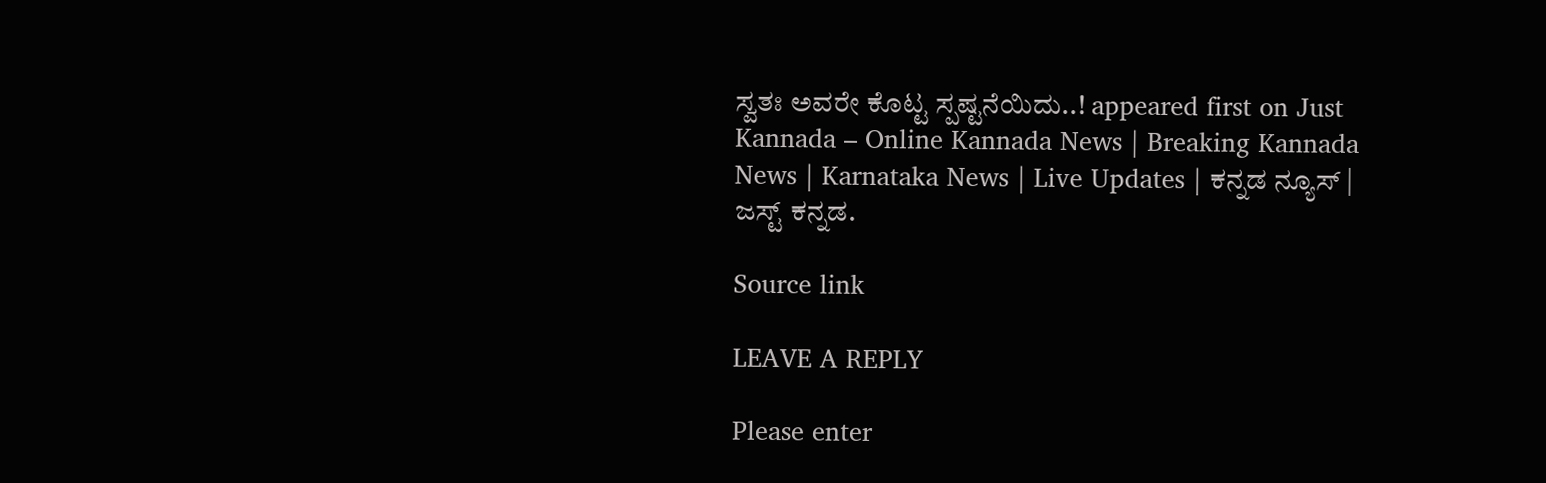ಸ್ವತಃ ಅವರೇ ಕೊಟ್ಟ ಸ್ಪಷ್ಟನೆಯಿದು..! appeared first on Just Kannada – Online Kannada News | Breaking Kannada News | Karnataka News | Live Updates | ಕನ್ನಡ ನ್ಯೂಸ್ | ಜಸ್ಟ್ ಕನ್ನಡ.

Source link

LEAVE A REPLY

Please enter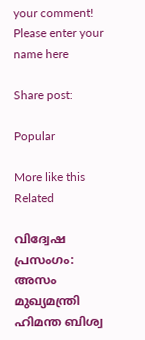your comment!
Please enter your name here

Share post:

Popular

More like this
Related

വിദ്വേഷ പ്രസംഗം: അസം മുഖ്യമന്ത്രി ഹിമന്ത ബിശ്വ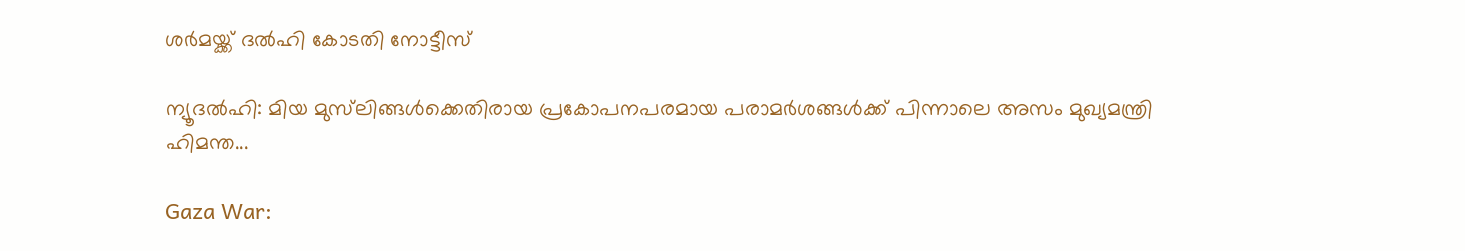ശര്‍മയ്ക്ക് ദല്‍ഹി കോടതി നോട്ടീസ്

ന്യൂദല്‍ഹി: മിയ മുസ്‌ലിങ്ങള്‍ക്കെതിരായ പ്രകോപനപരമായ പരാമര്‍ശങ്ങള്‍ക്ക് പിന്നാലെ അസം മുഖ്യമന്ത്രി ഹിമന്ത...

Gaza War: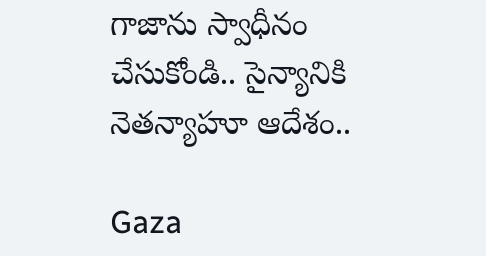గాజాను స్వాధీనం చేసుకోండి.. సైన్యానికి నెతన్యాహూ ఆదేశం..

Gaza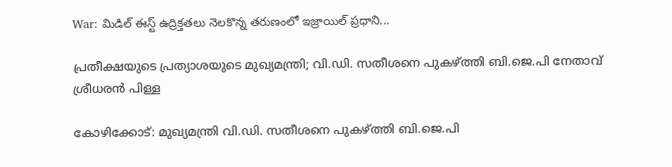War: మిడిల్ ఈస్ట్ ఉద్రిక్తతలు నెలకొన్న తరుణంలో ఇజ్రాయిల్ ప్రధాని...

പ്രതീക്ഷയുടെ പ്രത്യാശയുടെ മുഖ്യമന്ത്രി; വി.ഡി. സതീശനെ പുകഴ്ത്തി ബി.ജെ.പി നേതാവ് ശ്രീധരന്‍ പിള്ള

കോഴിക്കോട്: മുഖ്യമന്ത്രി വി.ഡി. സതീശനെ പുകഴ്ത്തി ബി.ജെ.പി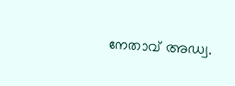നേതാവ് അഡ്വ.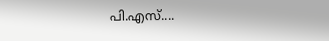പി.എസ്....